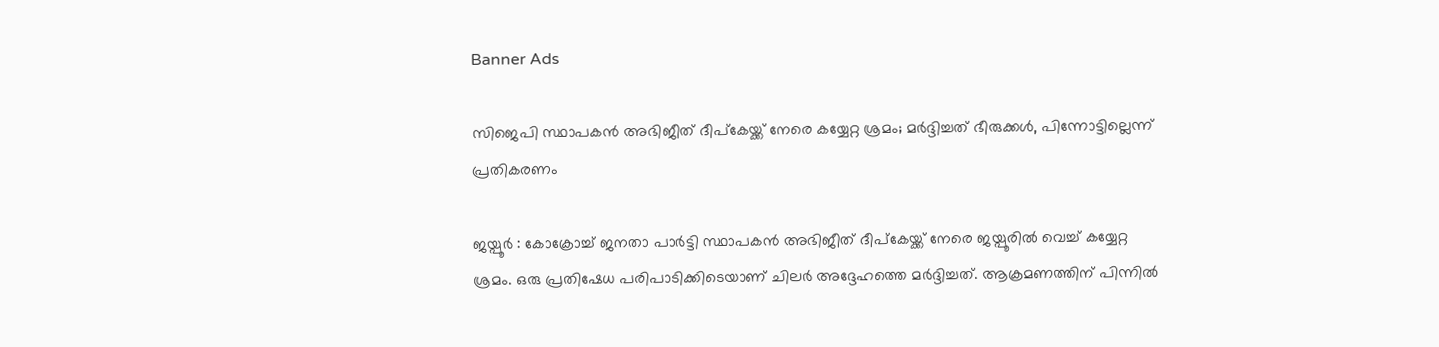Banner Ads

സിജെപി സ്ഥാപകൻ അഭിജീത് ദീപ്കേയ്ക്ക് നേരെ കയ്യേറ്റ ശ്രമം; മർദ്ദിച്ചത് ഭീരുക്കൾ, പിന്നോട്ടില്ലെന്ന് പ്രതികരണം

ജയ്പൂർ : കോക്രോച്ച് ജനതാ പാർട്ടി സ്ഥാപകൻ അഭിജീത് ദീപ്കേയ്ക്ക് നേരെ ജയ്പൂരിൽ വെച്ച് കയ്യേറ്റ ശ്രമം. ഒരു പ്രതിഷേധ പരിപാടിക്കിടെയാണ് ചിലർ അദ്ദേഹത്തെ മർദ്ദിച്ചത്. ആക്രമണത്തിന് പിന്നിൽ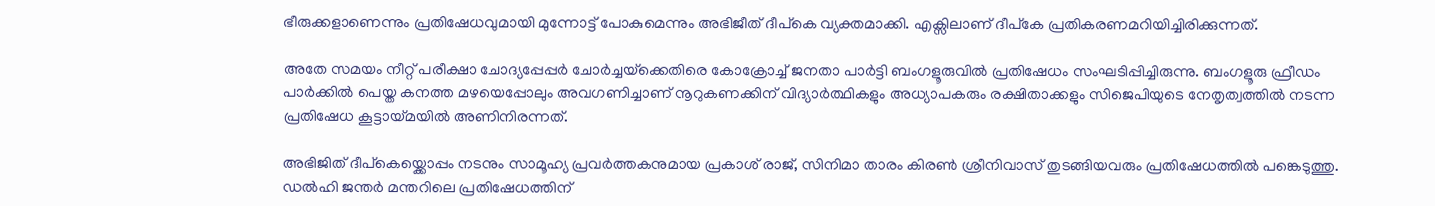ഭീരുക്കളാണെന്നും പ്രതിഷേധവുമായി മുന്നോട്ട് പോകുമെന്നും അഭിജീത് ദീപ്കെ വ്യക്തമാക്കി. എക്സിലാണ് ദീപ്കേ പ്രതികരണമറിയിച്ചിരിക്കുന്നത്.

അതേ സമയം നീറ്റ് പരീക്ഷാ ചോദ്യപ്പേപ്പർ ചോർച്ചയ്‌ക്കെതിരെ കോക്രോച്ച് ജനതാ പാർട്ടി ബംഗളൂരുവിൽ പ്രതിഷേധം സംഘടിപ്പിച്ചിരുന്നു. ബംഗളൂരു ഫ്രീഡം പാർക്കിൽ പെയ്ത കനത്ത മഴയെപ്പോലും അവഗണിച്ചാണ് നൂറുകണക്കിന് വിദ്യാർത്ഥികളും അധ്യാപകരും രക്ഷിതാക്കളും സിജെപിയുടെ നേതൃത്വത്തിൽ നടന്ന പ്രതിഷേധ കൂട്ടായ്മയിൽ അണിനിരന്നത്.

അഭിജിത് ദീപ്കെയ്ക്കൊപ്പം നടനും സാമൂഹ്യ പ്രവർത്തകനുമായ പ്രകാശ് രാജ്, സിനിമാ താരം കിരൺ ശ്രീനിവാസ് തുടങ്ങിയവരും പ്രതിഷേധത്തിൽ പങ്കെടുത്തു. ഡൽഹി ജന്തർ മന്തറിലെ പ്രതിഷേധത്തിന്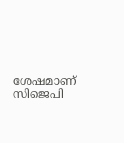ശേഷമാണ് സിജെപി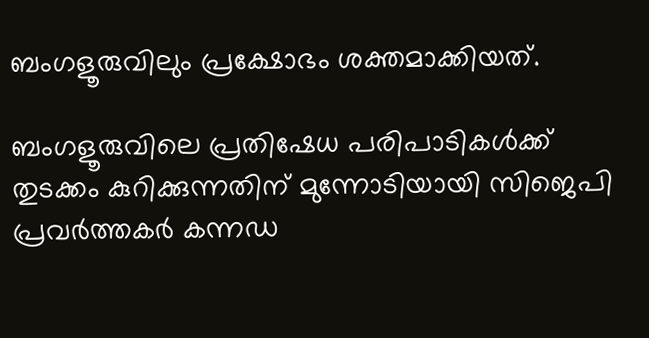ബംഗളൂരുവിലും പ്രക്ഷോഭം ശക്തമാക്കിയത്.

ബംഗളൂരുവിലെ പ്രതിഷേധ പരിപാടികൾക്ക് തുടക്കം കുറിക്കുന്നതിന് മുന്നോടിയായി സിജെപി പ്രവർത്തകർ കന്നഡ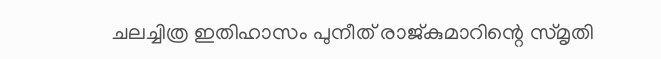ചലച്ചിത്ര ഇതിഹാസം പുനീത് രാജ്കുമാറിന്റെ സ്മൃതി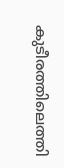കുടീരത്തിലെത്തി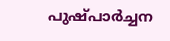പുഷ്പാർച്ചന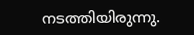നടത്തിയിരുന്നു.